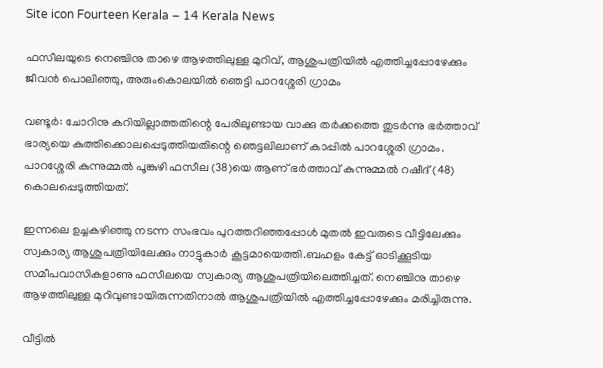Site icon Fourteen Kerala – 14 Kerala News

ഫസീലയുടെ നെഞ്ചിനു താഴെ ആഴത്തിലുള്ള മുറിവ്, ആശുപത്രിയിൽ എത്തിച്ചപ്പോഴേക്കും ജീവൻ പൊലിഞ്ഞു, അരുംകൊലയിൽ ഞെട്ടി പാറശ്ശേരി ഗ്രാമം

വണ്ടൂർ: ചോറിനു കറിയില്ലാത്തതിന്റെ പേരിലുണ്ടായ വാക്കു തർക്കത്തെ തുടർന്നു ഭർത്താവ് ഭാര്യയെ കുത്തിക്കൊലപ്പെടുത്തിയതിന്റെ ഞെട്ടലിലാണ് കാപ്പിൽ പാറശ്ശേരി ഗ്രാമം. പാറശ്ശേരി കുന്നുമ്മൽ പൂങ്കുഴി ഫസീല (38)യെ ആണ് ഭർത്താവ് കുന്നുമ്മൽ റഷീദ് (48) കൊലപ്പെടുത്തിയത്.

ഇന്നലെ ഉച്ചകഴിഞ്ഞു നടന്ന സംഭവം പുറത്തറിഞ്ഞപ്പോൾ മുതൽ ഇവരുടെ വീട്ടിലേക്കും സ്വകാര്യ ആശുപത്രിയിലേക്കും നാട്ടുകാർ കൂട്ടമായെത്തി.ബഹളം കേട്ട് ഓടിക്കൂടിയ സമീപവാസികളാണു ഫസീലയെ സ്വകാര്യ ആശുപത്രിയിലെത്തിച്ചത്. നെഞ്ചിനു താഴെ ആഴത്തിലുള്ള മുറിവുണ്ടായിരുന്നതിനാൽ ആശുപത്രിയിൽ എത്തിച്ചപ്പോഴേക്കും മരിച്ചിരുന്നു.

വീട്ടിൽ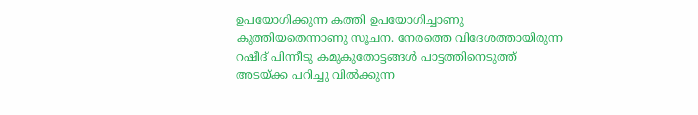ഉപയോഗിക്കുന്ന കത്തി ഉപയോഗിച്ചാണു കുത്തിയതെന്നാണു സൂചന. നേരത്തെ വിദേശത്തായിരുന്ന റഷീദ് പിന്നീടു കമുകുതോട്ടങ്ങൾ പാട്ടത്തിനെടുത്ത് അടയ്ക്ക പറിച്ചു വിൽക്കുന്ന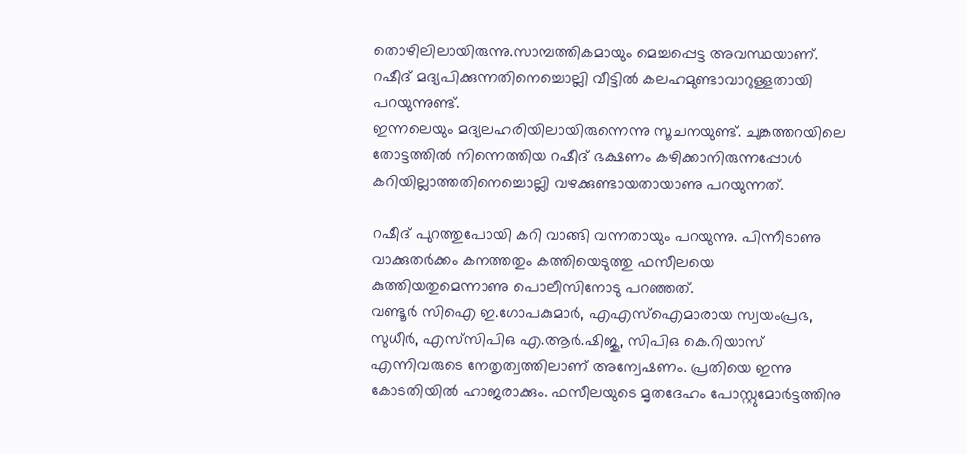തൊഴിലിലായിരുന്നു.സാമ്പത്തികമായും മെച്ചപ്പെട്ട അവസ്ഥയാണ്. റഷീദ് മദ്യപിക്കുന്നതിനെച്ചൊല്ലി വീട്ടിൽ കലഹമുണ്ടാവാറുള്ളതായി പറയുന്നുണ്ട്.
ഇന്നലെയും മദ്യലഹരിയിലായിരുന്നെന്നു സൂചനയുണ്ട്. ചുങ്കത്തറയിലെ തോട്ടത്തിൽ നിന്നെത്തിയ റഷീദ് ഭക്ഷണം കഴിക്കാനിരുന്നപ്പോൾ കറിയില്ലാത്തതിനെച്ചൊല്ലി വഴക്കുണ്ടായതായാണു പറയുന്നത്.

റഷീദ് പുറത്തുപോയി കറി വാങ്ങി വന്നതായും പറയുന്നു. പിന്നീടാണു വാക്കുതർക്കം കനത്തതും കത്തിയെടുത്തു ഫസീലയെ കുത്തിയതുമെന്നാണു പൊലീസിനോടു പറഞ്ഞത്.
വണ്ടൂർ സിഐ ഇ.ഗോപകുമാർ, എഎസ്ഐമാരായ സ്വയംപ്രഭ, സുധീർ, എസ്‌സിപിഒ എ.ആർ.ഷിജു, സിപിഒ കെ.റിയാസ് എന്നിവരുടെ നേതൃത്വത്തിലാണ് അന്വേഷണം. പ്രതിയെ ഇന്നു കോടതിയിൽ ഹാജരാക്കും. ഫസീലയുടെ മൃതദേഹം പോസ്റ്റുമോർട്ടത്തിനു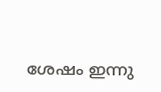ശേഷം ഇന്നു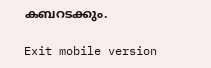കബറടക്കും.

Exit mobile version